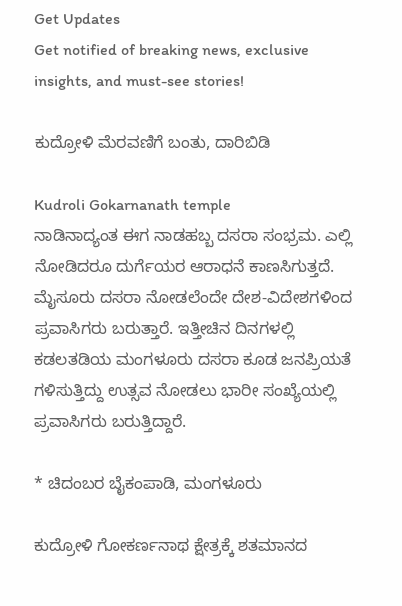Get Updates
Get notified of breaking news, exclusive insights, and must-see stories!

ಕುದ್ರೋಳಿ ಮೆರವಣಿಗೆ ಬಂತು, ದಾರಿಬಿಡಿ

Kudroli Gokarnanath temple
ನಾಡಿನಾದ್ಯಂತ ಈಗ ನಾಡಹಬ್ಬ ದಸರಾ ಸಂಭ್ರಮ. ಎಲ್ಲಿ ನೋಡಿದರೂ ದುರ್ಗೆಯರ ಆರಾಧನೆ ಕಾಣಸಿಗುತ್ತದೆ. ಮೈಸೂರು ದಸರಾ ನೋಡಲೆಂದೇ ದೇಶ-ವಿದೇಶಗಳಿಂದ ಪ್ರವಾಸಿಗರು ಬರುತ್ತಾರೆ. ಇತ್ತೀಚಿನ ದಿನಗಳಲ್ಲಿ ಕಡಲತಡಿಯ ಮಂಗಳೂರು ದಸರಾ ಕೂಡ ಜನಪ್ರಿಯತೆ ಗಳಿಸುತ್ತಿದ್ದು ಉತ್ಸವ ನೋಡಲು ಭಾರೀ ಸಂಖ್ಯೆಯಲ್ಲಿ ಪ್ರವಾಸಿಗರು ಬರುತ್ತಿದ್ದಾರೆ.

* ಚಿದಂಬರ ಬೈಕಂಪಾಡಿ, ಮಂಗಳೂರು

ಕುದ್ರೋಳಿ ಗೋಕರ್ಣನಾಥ ಕ್ಷೇತ್ರಕ್ಕೆ ಶತಮಾನದ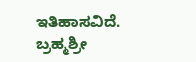ಇತಿಹಾಸವಿದೆ. ಬ್ರಹ್ಮಶ್ರೀ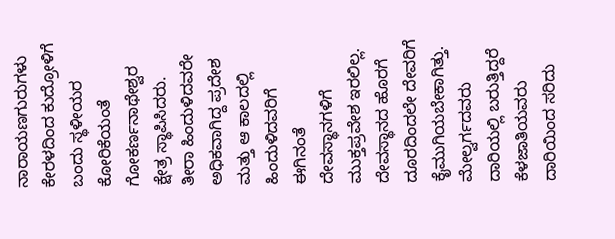ನಾರಾಯಣಗುರುಗಳು ಕೇರಳದಿಂದ ಕುದ್ರೋಳಿಗೆ ಬಂದು ಸ್ಥಳೀಯರ ಕೋರಿಕೆಯಂತೆ ಗೋಕರ್ಣನಾಥೇಶ್ವರ ಕ್ಷೇತ್ರ ಸ್ಥಾಪಿಸಿದರು. ತೀರಾ ಹಿಂದುಳಿದವರೇ ಅಧಿಕವಾಗಿದ್ದ ಪ್ರದೇಶ ಮತ್ತು ಆ ಕಾಲದಲ್ಲಿ ಹಿಂದುಳಿದವರಿಗೆ ಈಗಿನಂತೆ ದೇವಸ್ಥಾನಗಳಿಗೆ ಮುಕ್ತಪ್ರವೇಶ ಇರಲಿಲ್ಲ. ದೇವಸ್ಥಾನದ ಹೊರಗೆ ದೂರದಿಂದಲೇ ದೇವರಿಗೆ ಕೈಮುಗಿಯಬೇಕಾಗಿತ್ತು. ಮೇಲ್ವರ್ಗದವರು ದಾರಿಯಲ್ಲಿ ಬರುತ್ತಿದ್ದರೆ ಕೆಳಜಾತಿಯವರು ದಾರಿಯಿಂದ ಸರಿದು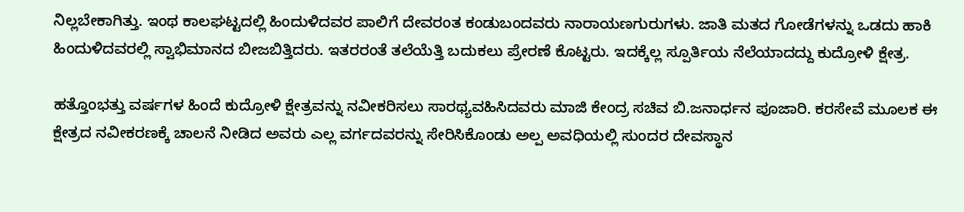ನಿಲ್ಲಬೇಕಾಗಿತ್ತು. ಇಂಥ ಕಾಲಘಟ್ಟದಲ್ಲಿ ಹಿಂದುಳಿದವರ ಪಾಲಿಗೆ ದೇವರಂತ ಕಂಡುಬಂದವರು ನಾರಾಯಣಗುರುಗಳು. ಜಾತಿ ಮತದ ಗೋಡೆಗಳನ್ನು ಒಡದು ಹಾಕಿ ಹಿಂದುಳಿದವರಲ್ಲಿ ಸ್ವಾಭಿಮಾನದ ಬೀಜಬಿತ್ತಿದರು. ಇತರರಂತೆ ತಲೆಯೆತ್ತಿ ಬದುಕಲು ಪ್ರೇರಣೆ ಕೊಟ್ಟರು. ಇದಕ್ಕೆಲ್ಲ ಸ್ಪೂರ್ತಿಯ ನೆಲೆಯಾದದ್ದು ಕುದ್ರೋಳಿ ಕ್ಷೇತ್ರ.

ಹತ್ತೊಂಭತ್ತು ವರ್ಷಗಳ ಹಿಂದೆ ಕುದ್ರೋಳಿ ಕ್ಷೇತ್ರವನ್ನು ನವೀಕರಿಸಲು ಸಾರಥ್ಯವಹಿಸಿದವರು ಮಾಜಿ ಕೇಂದ್ರ ಸಚಿವ ಬಿ.ಜನಾರ್ಧನ ಪೂಜಾರಿ. ಕರಸೇವೆ ಮೂಲಕ ಈ ಕ್ಷೇತ್ರದ ನವೀಕರಣಕ್ಕೆ ಚಾಲನೆ ನೀಡಿದ ಅವರು ಎಲ್ಲ ವರ್ಗದವರನ್ನು ಸೇರಿಸಿಕೊಂಡು ಅಲ್ಪ ಅವಧಿಯಲ್ಲಿ ಸುಂದರ ದೇವಸ್ಥಾನ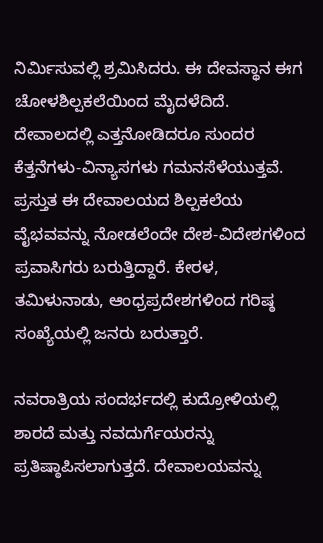ನಿರ್ಮಿಸುವಲ್ಲಿ ಶ್ರಮಿಸಿದರು. ಈ ದೇವಸ್ಥಾನ ಈಗ ಚೋಳಶಿಲ್ಪಕಲೆಯಿಂದ ಮೈದಳೆದಿದೆ. ದೇವಾಲದಲ್ಲಿ ಎತ್ತನೋಡಿದರೂ ಸುಂದರ ಕೆತ್ತನೆಗಳು-ವಿನ್ಯಾಸಗಳು ಗಮನಸೆಳೆಯುತ್ತವೆ. ಪ್ರಸ್ತುತ ಈ ದೇವಾಲಯದ ಶಿಲ್ಪಕಲೆಯ ವೈಭವವನ್ನು ನೋಡಲೆಂದೇ ದೇಶ-ವಿದೇಶಗಳಿಂದ ಪ್ರವಾಸಿಗರು ಬರುತ್ತಿದ್ದಾರೆ. ಕೇರಳ, ತಮಿಳುನಾಡು, ಆಂಧ್ರಪ್ರದೇಶಗಳಿಂದ ಗರಿಷ್ಠ ಸಂಖ್ಯೆಯಲ್ಲಿ ಜನರು ಬರುತ್ತಾರೆ.

ನವರಾತ್ರಿಯ ಸಂದರ್ಭದಲ್ಲಿ ಕುದ್ರೋಳಿಯಲ್ಲಿ ಶಾರದೆ ಮತ್ತು ನವದುರ್ಗೆಯರನ್ನು ಪ್ರತಿಷ್ಠಾಪಿಸಲಾಗುತ್ತದೆ. ದೇವಾಲಯವನ್ನು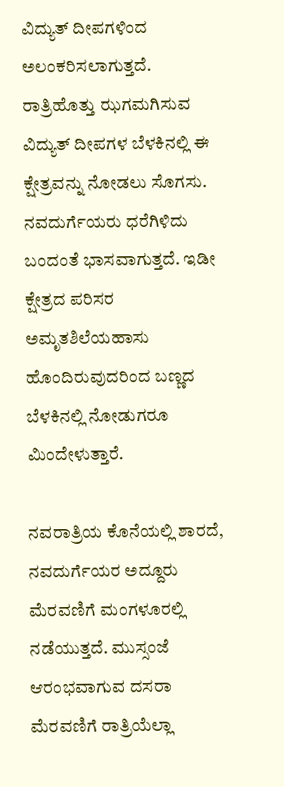ವಿದ್ಯುತ್ ದೀಪಗಳಿಂದ ಅಲಂಕರಿಸಲಾಗುತ್ತದೆ. ರಾತ್ರಿಹೊತ್ತು ಝಗಮಗಿಸುವ ವಿದ್ಯುತ್ ದೀಪಗಳ ಬೆಳಕಿನಲ್ಲಿ ಈ ಕ್ಷೇತ್ರವನ್ನು ನೋಡಲು ಸೊಗಸು. ನವದುರ್ಗೆಯರು ಧರೆಗಿಳಿದು ಬಂದಂತೆ ಭಾಸವಾಗುತ್ತದೆ. ಇಡೀ ಕ್ಷೇತ್ರದ ಪರಿಸರ ಅಮೃತಶಿಲೆಯಹಾಸು ಹೊಂದಿರುವುದರಿಂದ ಬಣ್ಣದ ಬೆಳಕಿನಲ್ಲಿ ನೋಡುಗರೂ ಮಿಂದೇಳುತ್ತಾರೆ.

ನವರಾತ್ರಿಯ ಕೊನೆಯಲ್ಲಿ ಶಾರದೆ, ನವದುರ್ಗೆಯರ ಅದ್ದೂರು ಮೆರವಣಿಗೆ ಮಂಗಳೂರಲ್ಲಿ ನಡೆಯುತ್ತದೆ. ಮುಸ್ಸಂಜೆ ಆರಂಭವಾಗುವ ದಸರಾ ಮೆರವಣಿಗೆ ರಾತ್ರಿಯೆಲ್ಲಾ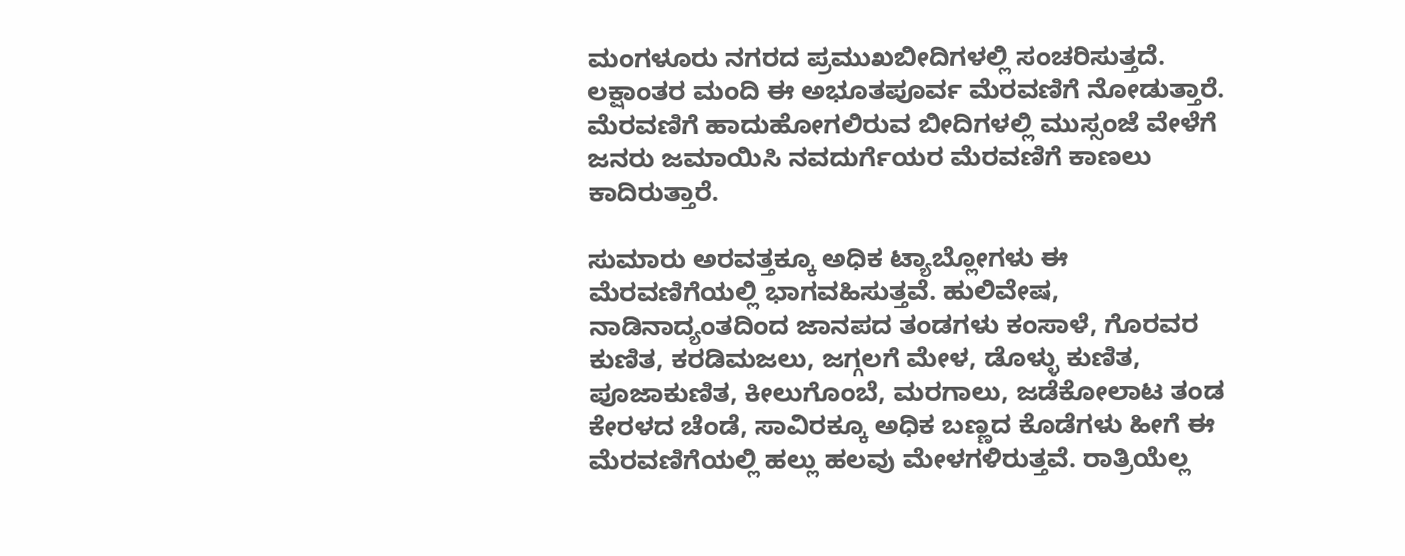ಮಂಗಳೂರು ನಗರದ ಪ್ರಮುಖಬೀದಿಗಳಲ್ಲಿ ಸಂಚರಿಸುತ್ತದೆ. ಲಕ್ಷಾಂತರ ಮಂದಿ ಈ ಅಭೂತಪೂರ್ವ ಮೆರವಣಿಗೆ ನೋಡುತ್ತಾರೆ. ಮೆರವಣಿಗೆ ಹಾದುಹೋಗಲಿರುವ ಬೀದಿಗಳಲ್ಲಿ ಮುಸ್ಸಂಜೆ ವೇಳೆಗೆ ಜನರು ಜಮಾಯಿಸಿ ನವದುರ್ಗೆಯರ ಮೆರವಣಿಗೆ ಕಾಣಲು ಕಾದಿರುತ್ತಾರೆ.

ಸುಮಾರು ಅರವತ್ತಕ್ಕೂ ಅಧಿಕ ಟ್ಯಾಬ್ಲೋಗಳು ಈ ಮೆರವಣಿಗೆಯಲ್ಲಿ ಭಾಗವಹಿಸುತ್ತವೆ. ಹುಲಿವೇಷ, ನಾಡಿನಾದ್ಯಂತದಿಂದ ಜಾನಪದ ತಂಡಗಳು ಕಂಸಾಳೆ, ಗೊರವರ ಕುಣಿತ, ಕರಡಿಮಜಲು, ಜಗ್ಗಲಗೆ ಮೇಳ, ಡೊಳ್ಳು ಕುಣಿತ, ಪೂಜಾಕುಣಿತ, ಕೀಲುಗೊಂಬೆ, ಮರಗಾಲು, ಜಡೆಕೋಲಾಟ ತಂಡ ಕೇರಳದ ಚೆಂಡೆ, ಸಾವಿರಕ್ಕೂ ಅಧಿಕ ಬಣ್ಣದ ಕೊಡೆಗಳು ಹೀಗೆ ಈ ಮೆರವಣಿಗೆಯಲ್ಲಿ ಹಲ್ಲು ಹಲವು ಮೇಳಗಳಿರುತ್ತವೆ. ರಾತ್ರಿಯೆಲ್ಲ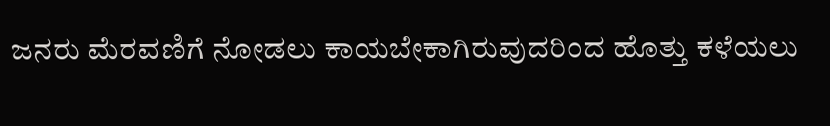ಜನರು ಮೆರವಣಿಗೆ ನೋಡಲು ಕಾಯಬೇಕಾಗಿರುವುದರಿಂದ ಹೊತ್ತು ಕಳೆಯಲು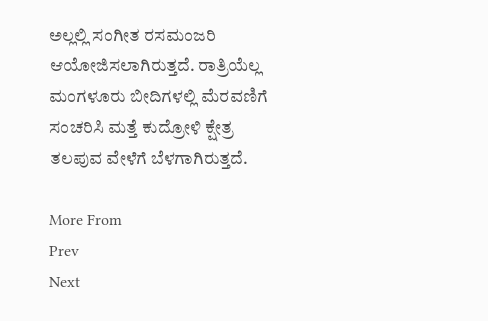ಅಲ್ಲಲ್ಲಿ ಸಂಗೀತ ರಸಮಂಜರಿ ಆಯೋಜಿಸಲಾಗಿರುತ್ತದೆ. ರಾತ್ರಿಯೆಲ್ಲ ಮಂಗಳೂರು ಬೀದಿಗಳಲ್ಲಿ ಮೆರವಣಿಗೆ ಸಂಚರಿಸಿ ಮತ್ತೆ ಕುದ್ರೋಳಿ ಕ್ಷೇತ್ರ ತಲಪುವ ವೇಳೆಗೆ ಬೆಳಗಾಗಿರುತ್ತದೆ.

More From
Prev
Next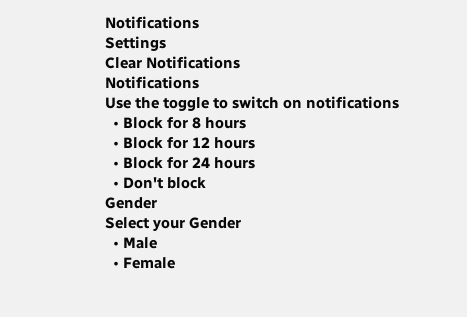Notifications
Settings
Clear Notifications
Notifications
Use the toggle to switch on notifications
  • Block for 8 hours
  • Block for 12 hours
  • Block for 24 hours
  • Don't block
Gender
Select your Gender
  • Male
  • Female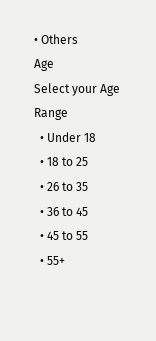• Others
Age
Select your Age Range
  • Under 18
  • 18 to 25
  • 26 to 35
  • 36 to 45
  • 45 to 55
  • 55+